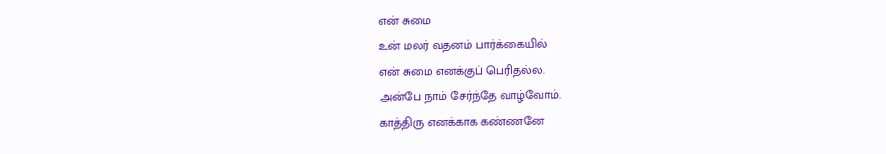என் சுமை
உன் மலர் வதனம் பார்க்கையில்
என் சுமை எனக்குப் பெரிதல்ல.
அன்பே நாம் சேர்ந்தே வாழ்வோம்.
காத்திரு எனக்காக கண்ணனே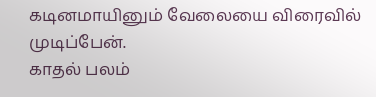கடினமாயினும் வேலையை விரைவில் முடிப்பேன்.
காதல் பலம்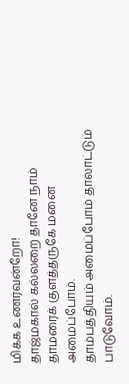மிக்க உணர்வன்றோ!
தாஜ்மகால் கல்லறை தானே நாம்
தாமரைக் குளத்தருகே மனை அமைப்போம்.
தாம்பத்தியம் அமைப்போம் தாலாட்டும் பாடுவோம்.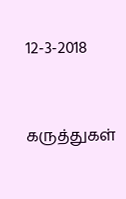12-3-2018


கருத்துகள்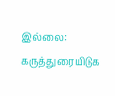இல்லை:
கருத்துரையிடுக